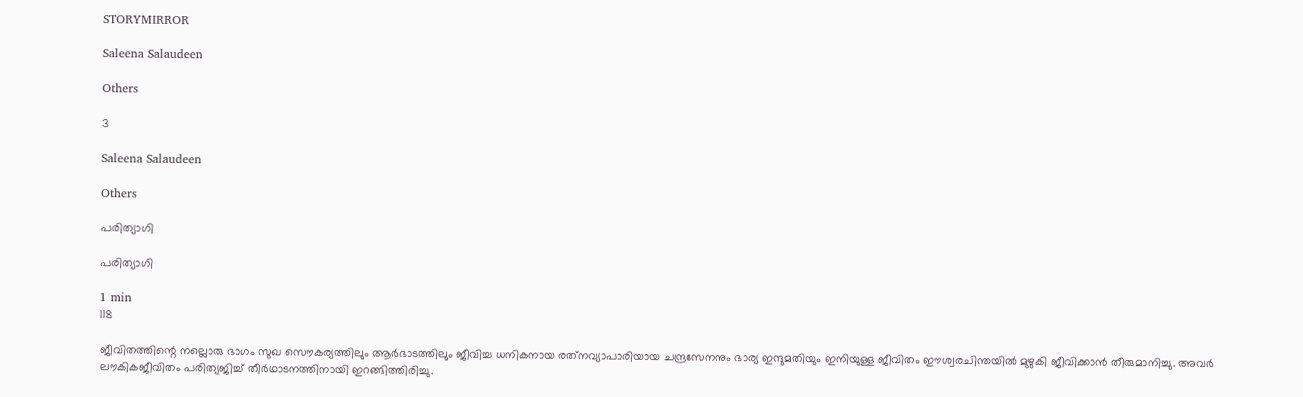STORYMIRROR

Saleena Salaudeen

Others

3

Saleena Salaudeen

Others

പരിത്യാഗി

പരിത്യാഗി

1 min
118

ജീവിതത്തിന്റെ നല്ലൊരു ഭാഗം സുഖ സൌകര്യത്തിലും ആർഭാടത്തിലും ജീവിച്ച ധനികനായ രത്‌നവ്യാപാരിയായ ചന്ദ്രസേനനും ഭാര്യ ഇന്ദുമതിയും ഇനിയുള്ള ജീവിതം ഈശ്വരചിന്തയില്‍ മുഴുകി ജീവിക്കാന്‍ തീരുമാനിച്ചു. അവര്‍ ലൗകികജീവിതം പരിത്യജിച്ച് തീര്‍ഥാടനത്തിനായി ഇറങ്ങിത്തിരിച്ചു.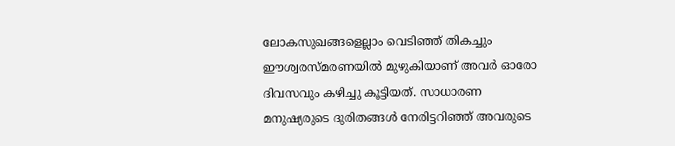ലോകസുഖങ്ങളെല്ലാം വെടിഞ്ഞ് തികച്ചും ഈശ്വരസ്മരണയില്‍ മുഴുകിയാണ് അവര്‍ ഓരോ ദിവസവും കഴിച്ചു കൂട്ടിയത്. സാധാരണ മനുഷ്യരുടെ ദുരിതങ്ങൾ നേരിട്ടറിഞ്ഞ് അവരുടെ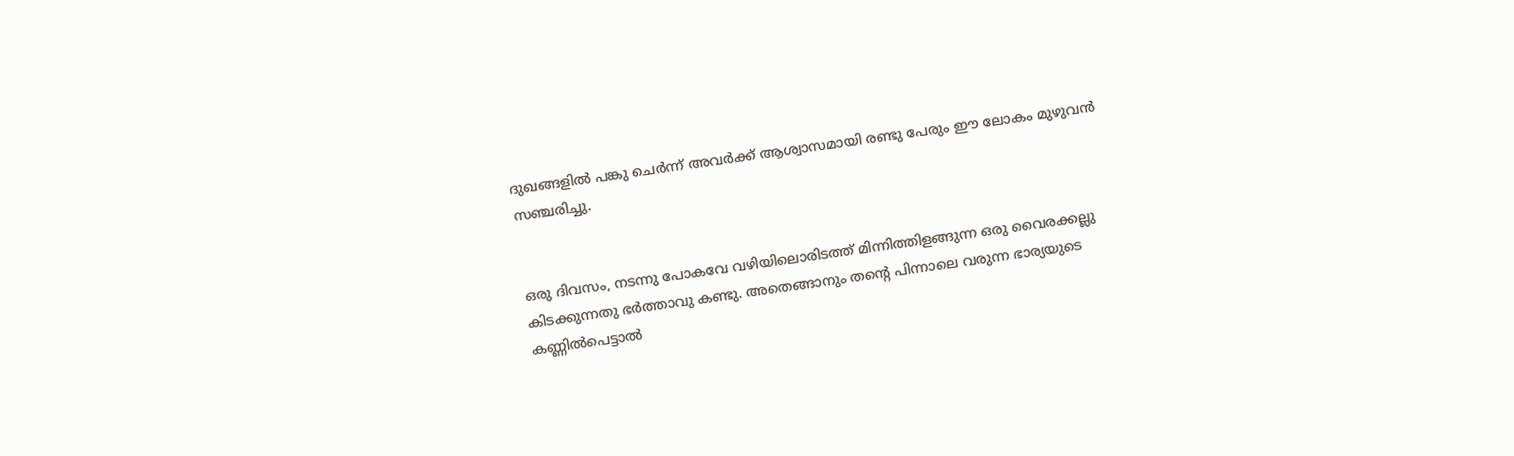ദുഖങ്ങളിൽ പങ്കു ചെർന്ന് അവർക്ക് ആശ്വാസമായി രണ്ടു പേരും ഈ ലോകം മുഴുവൻ സഞ്ചരിച്ചു.


ഒരു ദിവസം, നടന്നു പോകവേ വഴിയിലൊരിടത്ത് മിന്നിത്തിളങ്ങുന്ന ഒരു വൈരക്കല്ലു കിടക്കുന്നതു ഭര്‍ത്താവു കണ്ടു. അതെങ്ങാനും തന്റെ പിന്നാലെ വരുന്ന ഭാര്യയുടെ കണ്ണില്‍പെട്ടാല്‍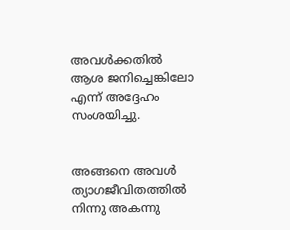അവള്‍ക്കതില്‍ ആശ ജനിച്ചെങ്കിലോ എന്ന് അദ്ദേഹം സംശയിച്ചു.


അങ്ങനെ അവള്‍ ത്യാഗജീവിതത്തില്‍ നിന്നു അകന്നു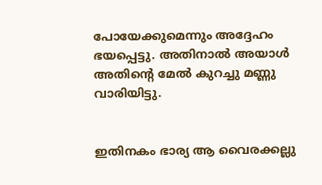പോയേക്കുമെന്നും അദ്ദേഹം ഭയപ്പെട്ടു. അതിനാല്‍ അയാള്‍ അതിന്റെ മേല്‍ കുറച്ചു മണ്ണു വാരിയിട്ടു.


ഇതിനകം ഭാര്യ ആ വൈരക്കല്ലു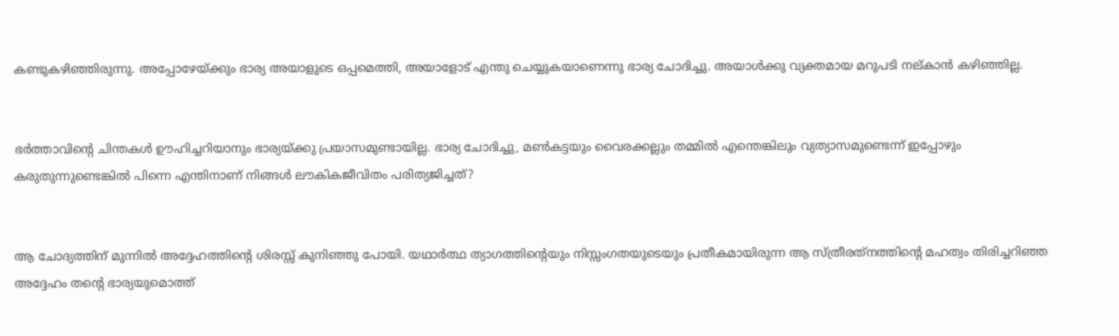കണ്ടുകഴിഞ്ഞിരുന്നു. അപ്പോഴേയ്‌ക്കും ഭാര്യ അയാളുടെ ഒപ്പമെത്തി, അയാളോട് എന്തു ചെയ്യുകയാണെന്നു ഭാര്യ ചോദിച്ചു. അയാള്‍ക്കു വ്യക്തമായ മറുപടി നല്കാന്‍ കഴിഞ്ഞില്ല.


ഭര്‍ത്താവിന്റെ ചിന്തകള്‍ ഊഹിച്ചറിയാനും ഭാര്യയ്‌ക്കു പ്രയാസമുണ്ടായില്ല. ഭാര്യ ചോദിച്ചു, മണ്‍കട്ടയും വൈരക്കല്ലും തമ്മില്‍ എന്തെങ്കിലും വ്യത്യാസമുണ്ടെന്ന് ഇപ്പോഴും കരുതുന്നുണ്ടെങ്കില്‍ പിന്നെ എന്തിനാണ് നിങ്ങള്‍ ലൗകികജീവിതം പരിത്യജിച്ചത്?


ആ ചോദ്യത്തിന് മുന്നിൽ അദ്ദേഹത്തിന്റെ ശിരസ്സ് കുനിഞ്ഞു പോയി. യഥാര്‍ത്ഥ ത്യാഗത്തിന്റെയും നിസ്സംഗതയുടെയും പ്രതീകമായിരുന്ന ആ സ്ത്രീരത്‌നത്തിന്റെ മഹത്വം തിരിച്ചറിഞ്ഞ അദ്ദേഹം തന്റെ ഭാര്യയുമൊത്ത്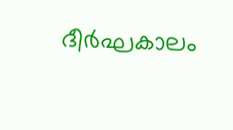ദീർഘകാലം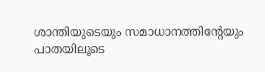ശാന്തിയുടെയും സമാധാനത്തിന്റേയും പാതയിലൂടെ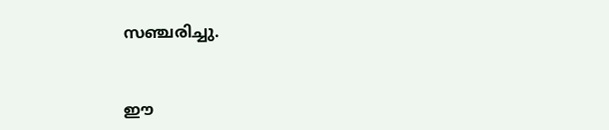സഞ്ചരിച്ചു.


ഈ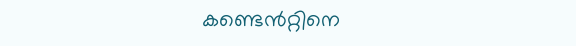കണ്ടെൻറ്റിനെ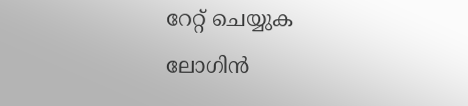റേറ്റ് ചെയ്യുക
ലോഗിൻ